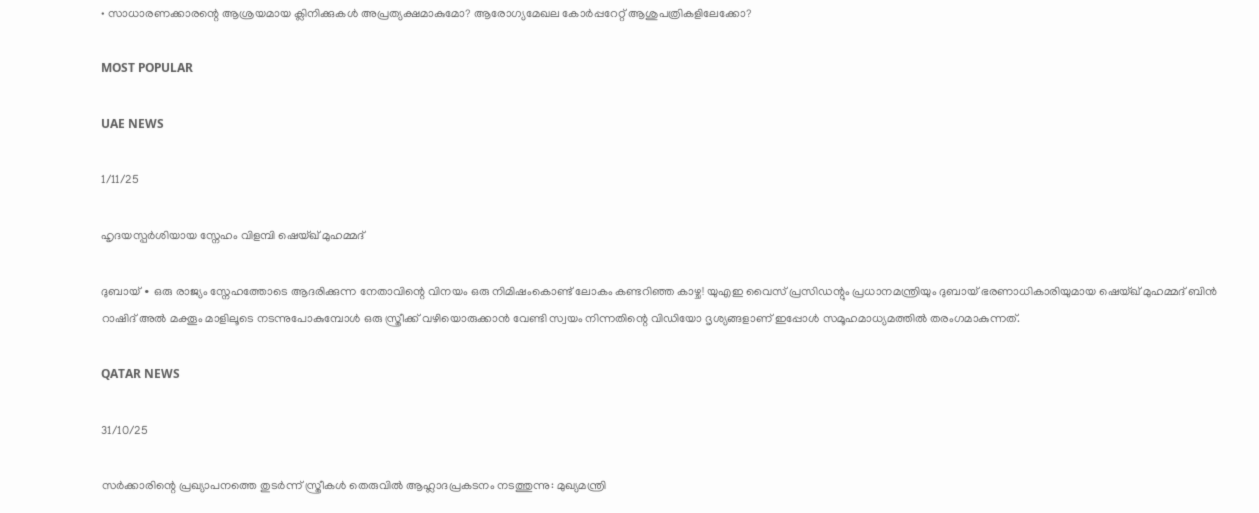• സാധാരണക്കാരന്റെ ആശ്രയമായ ക്ലിനിക്കുകള്‍ അപ്രത്യക്ഷമാകുമോ? ആരോഗ്യമേഖല കോര്‍പ്പറേറ്റ് ആശുപത്രികളിലേക്കോ?

MOST POPULAR

UAE NEWS

1/11/25

ഹൃദയസ്പർശിയായ സ്നേഹം വിളമ്പി ഷെയ്ഖ് മുഹമ്മദ്

ദുബായ് ∙ ഒരു രാജ്യം സ്നേഹത്തോടെ ആദരിക്കുന്ന നേതാവിന്റെ വിനയം ഒരു നിമിഷംകൊണ്ട് ലോകം കണ്ടറിഞ്ഞ കാഴ്ച! യുഎഇ വൈസ് പ്രസിഡന്റും പ്രധാനമന്ത്രിയും ദുബായ് ഭരണാധികാരിയുമായ ഷെയ്ഖ് മുഹമ്മദ് ബിൻ റാഷിദ് അൽ മക്തൂം മാളിലൂടെ നടന്നുപോകുമ്പോൾ ഒരു സ്ത്രീക്ക് വഴിയൊരുക്കാൻ വേണ്ടി സ്വയം നിന്നതിന്റെ വിഡിയോ ദൃശ്യങ്ങളാണ് ഇപ്പോൾ സമൂഹമാധ്യമത്തിൽ തരംഗമാകുന്നത്.

QATAR NEWS

31/10/25

സർക്കാരിന്റെ പ്രഖ്യാപനത്തെ തുടർന്ന് സ്ത്രീകൾ തെരുവിൽ ആഹ്ലാദപ്രകടനം നടത്തുന്നു: മുഖ്യമന്ത്രി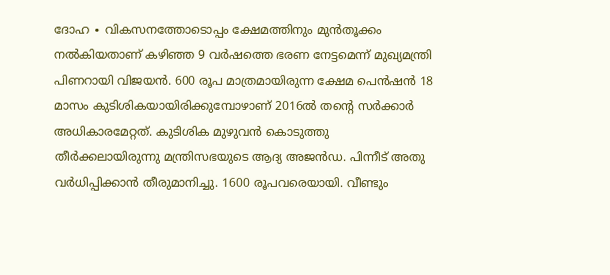ദോഹ ∙ വികസനത്തോടൊപ്പം ക്ഷേമത്തിനും മുൻതൂക്കം നൽകിയതാണ് കഴിഞ്ഞ 9 വർഷത്തെ ഭരണ നേട്ടമെന്ന് മുഖ്യമന്ത്രി പിണറായി വിജയൻ. 600 രൂപ മാത്രമായിരുന്ന ക്ഷേമ പെൻഷൻ 18 മാസം കുടിശികയായിരിക്കുമ്പോഴാണ് 2016ൽ തന്റെ സർക്കാർ അധികാരമേറ്റത്. കുടിശിക മുഴുവൻ കൊടുത്തു തീർക്കലായിരുന്നു മന്ത്രിസഭയുടെ ആദ്യ അജൻഡ. പിന്നീട് അതു വർധിപ്പിക്കാൻ തീരുമാനിച്ചു. 1600 രൂപവരെയായി. വീണ്ടും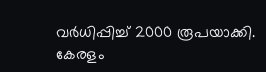വർധിപ്പിച്ച് 2000 രൂപയാക്കി. കേരളം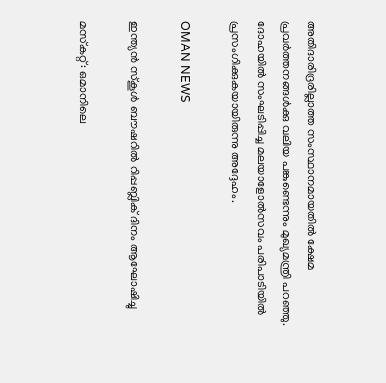അതിദാരിദ്രരില്ലാത്ത സംസ്ഥാനമായതിൽ ക്ഷേമ പ്രവർത്തനങ്ങൾക്കു വലിയ പങ്കുണ്ടെന്നും മുഖ്യമന്ത്രി പറഞ്ഞു. ദോഹയിൽ സംഘടിപ്പിച്ച മലയാളോൽസവം പരിപാടിയിൽ പ്രസംഗിക്കുകയായിരുന്നു അദ്ദേഹം.

OMAN NEWS

ഇന്ത്യൻ സ്‌കൂൾ ബൗഷറിൽ റിപ്പബ്ലിക് ദിനം ആഘോഷിച്ചു

മസ്‌കറ്റ്: ഒമാനിലെ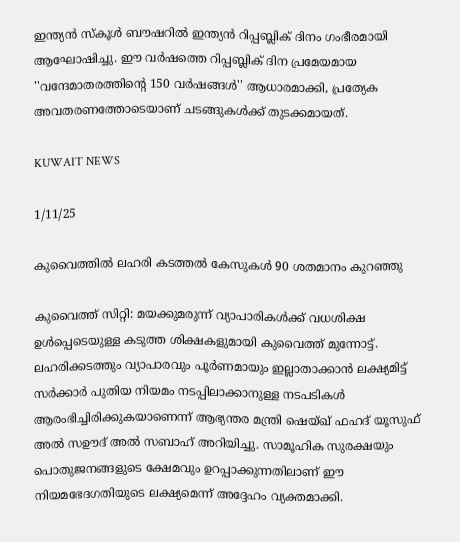ഇന്ത്യൻ സ്‌കൂൾ ബൗഷറിൽ ഇന്ത്യൻ റിപ്പബ്ലിക് ദിനം ഗംഭീരമായി ആഘോഷിച്ചു. ഈ വർഷത്തെ റിപ്പബ്ലിക് ദിന പ്രമേയമായ ''വന്ദേമാതരത്തിന്റെ 150 വർഷങ്ങൾ'' ആധാരമാക്കി, പ്രത്യേക അവതരണത്തോടെയാണ് ചടങ്ങുകൾക്ക് തുടക്കമായത്.

KUWAIT NEWS

1/11/25

കുവൈത്തിൽ ലഹരി കടത്തൽ കേസുകൾ 90 ശതമാനം കുറഞ്ഞു

കുവൈത്ത് സിറ്റി: മയക്കുമരുന്ന് വ്യാപാരികൾക്ക് വധശിക്ഷ ഉൾപ്പെടെയുള്ള കടുത്ത ശിക്ഷകളുമായി കുവൈത്ത് മുന്നോട്ട്. ലഹരിക്കടത്തും വ്യാപാരവും പൂർണമായും ഇല്ലാതാക്കാൻ ലക്ഷ്യമിട്ട് സർക്കാർ പുതിയ നിയമം നടപ്പിലാക്കാനുള്ള നടപടികൾ ആരംഭിച്ചിരിക്കുകയാണെന്ന് ആഭ്യന്തര മന്ത്രി ഷെയ്ഖ് ഫഹദ് യൂസുഫ് അൽ സഊദ് അൽ സബാഹ് അറിയിച്ചു. സാമൂഹിക സുരക്ഷയും പൊതുജനങ്ങളുടെ ക്ഷേമവും ഉറപ്പാക്കുന്നതിലാണ് ഈ നിയമഭേദഗതിയുടെ ലക്ഷ്യമെന്ന് അദ്ദേഹം വ്യക്തമാക്കി.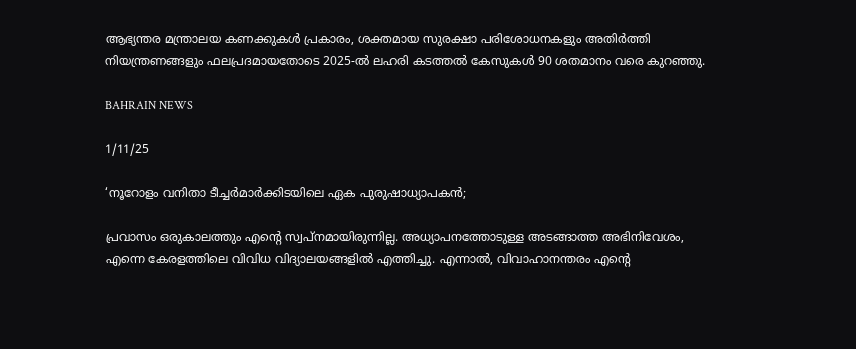ആഭ്യന്തര മന്ത്രാലയ കണക്കുകൾ പ്രകാരം, ശക്തമായ സുരക്ഷാ പരിശോധനകളും അതിർത്തി നിയന്ത്രണങ്ങളും ഫലപ്രദമായതോടെ 2025-ൽ ലഹരി കടത്തൽ കേസുകൾ 90 ശതമാനം വരെ കുറഞ്ഞു.

BAHRAIN NEWS

1/11/25

‘നൂറോളം വനിതാ ടീച്ചർമാർക്കിടയിലെ ഏക പുരുഷാധ്യാപകൻ;

പ്രവാസം ഒരുകാലത്തും എന്റെ സ്വപ്നമായിരുന്നില്ല. അധ്യാപനത്തോടുള്ള അടങ്ങാത്ത അഭിനിവേശം, എന്നെ കേരളത്തിലെ വിവിധ വിദ്യാലയങ്ങളിൽ എത്തിച്ചു. എന്നാൽ, വിവാഹാനന്തരം എന്റെ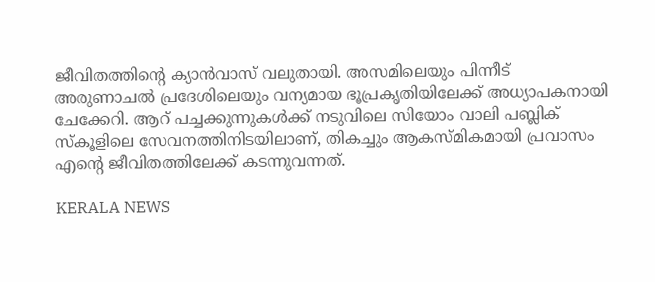ജീവിതത്തിന്റെ ക്യാൻവാസ് വലുതായി. അസമിലെയും പിന്നീട് അരുണാചൽ പ്രദേശിലെയും വന്യമായ ഭൂപ്രകൃതിയിലേക്ക് അധ്യാപകനായി ചേക്കേറി. ആറ് പച്ചക്കുന്നുകൾക്ക് നടുവിലെ സിയോം വാലി പബ്ലിക് സ്കൂളിലെ സേവനത്തിനിടയിലാണ്, തികച്ചും ആകസ്മികമായി പ്രവാസം എന്റെ ജീവിതത്തിലേക്ക് കടന്നുവന്നത്.

KERALA NEWS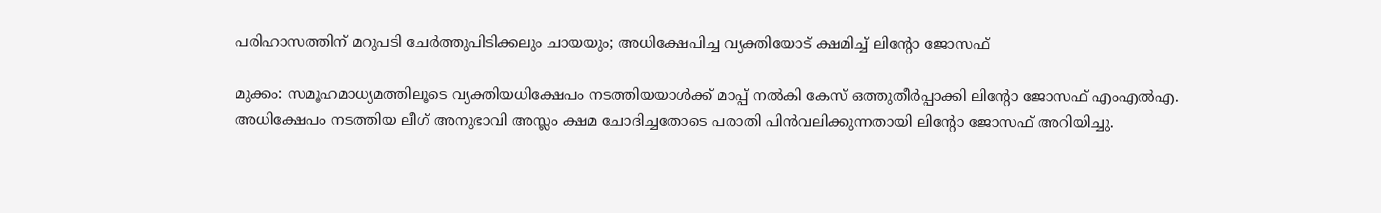പരിഹാസത്തിന് മറുപടി ചേർത്തുപിടിക്കലും ചായയും; അധിക്ഷേപിച്ച വ്യക്തിയോട് ക്ഷമിച്ച് ലിന്റോ ജോസഫ്

മുക്കം: സമൂഹമാധ്യമത്തിലൂടെ വ്യക്തിയധിക്ഷേപം നടത്തിയയാൾക്ക്‌ മാപ്പ് നൽകി കേസ് ഒത്തുതീർപ്പാക്കി ലിന്റോ ജോസഫ് എംഎൽഎ. അധിക്ഷേപം നടത്തിയ ലീഗ് അനുഭാവി അസ്ലം ക്ഷമ ചോദിച്ചതോടെ പരാതി പിൻവലിക്കുന്നതായി ലിന്റോ ജോസഫ് അറിയിച്ചു.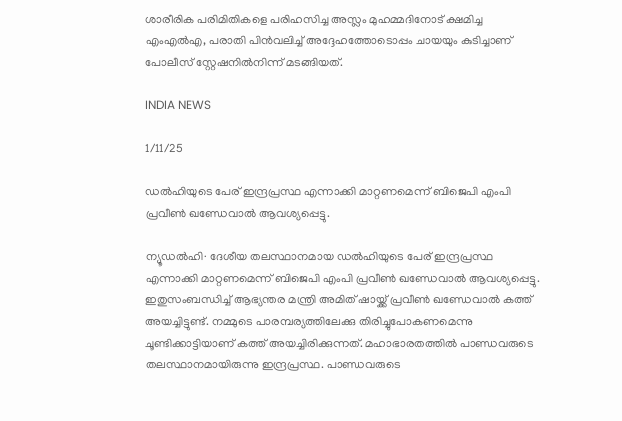ശാരീരിക പരിമിതികളെ പരിഹസിച്ച അസ്ലം മുഹമ്മദിനോട് ക്ഷമിച്ച എംഎൽഎ, പരാതി പിൻവലിച്ച് അദ്ദേഹത്തോടൊപ്പം ചായയും കുടിച്ചാണ് പോലീസ് സ്റ്റേഷനിൽനിന്ന് മടങ്ങിയത്.

INDIA NEWS

1/11/25

ഡൽഹിയുടെ പേര് ഇന്ദ്രപ്രസ്ഥ എന്നാക്കി മാറ്റണമെന്ന് ബിജെപി എംപി പ്രവീൺ ഖണ്ഡേവാൽ ആവശ്യപ്പെട്ടു.

ന്യൂഡൽഹി∙ ദേശീയ തലസ്ഥാനമായ ഡൽഹിയുടെ പേര് ഇന്ദ്രപ്രസ്ഥ എന്നാക്കി മാറ്റണമെന്ന് ബിജെപി എംപി പ്രവീൺ ഖണ്ഡേവാൽ ആവശ്യപ്പെട്ടു. ഇതുസംബന്ധിച്ച് ആഭ്യന്തര മന്ത്രി അമിത് ഷായ്ക്ക് പ്രവീൺ ഖണ്ഡേവാൽ കത്ത് അയച്ചിട്ടുണ്ട്. നമ്മുടെ പാരമ്പര്യത്തിലേക്കു തിരിച്ചുപോകണമെന്നു ചൂണ്ടിക്കാട്ടിയാണ് കത്ത് അയച്ചിരിക്കുന്നത്. മഹാഭാരതത്തിൽ പാണ്ഡവരുടെ തലസ്ഥാനമായിരുന്നു ഇന്ദ്രപ്രസ്ഥ. പാണ്ഡവരുടെ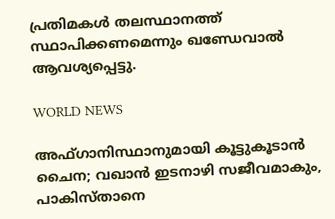പ്രതിമകൾ തലസ്ഥാനത്ത് സ്ഥാപിക്കണമെന്നും ഖണ്ഡേവാൽ ആവശ്യപ്പെട്ടു.

WORLD NEWS

അഫ്ഗാനിസ്ഥാനുമായി കൂട്ടുകൂടാൻ ചൈന; വഖാൻ ഇടനാഴി സജീവമാകും, പാകിസ്താനെ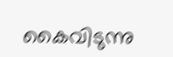കൈവിടുന്നു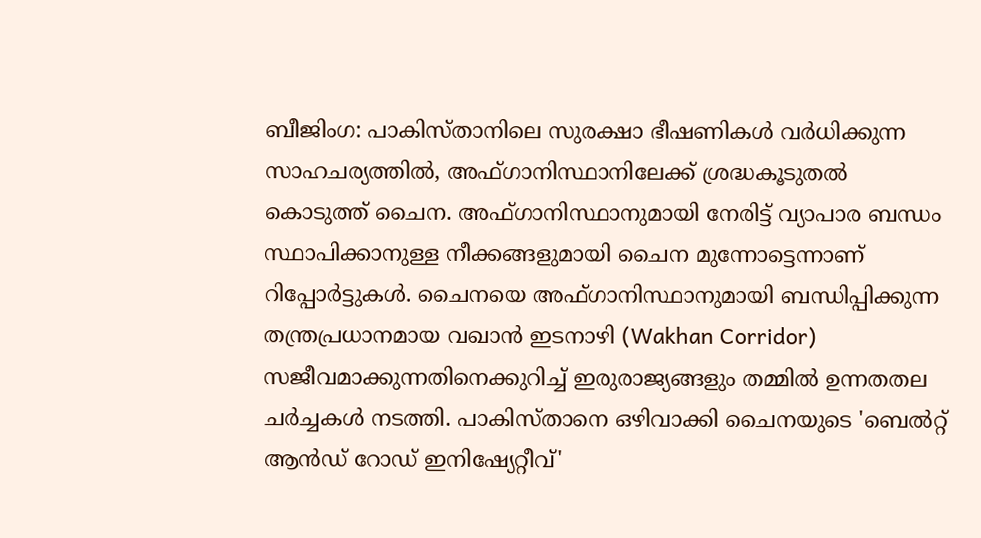ബീജിംഗ: പാകിസ്താനിലെ സുരക്ഷാ ഭീഷണികൾ വർധിക്കുന്ന സാഹചര്യത്തിൽ, അഫ്ഗാനിസ്ഥാനിലേക്ക് ശ്രദ്ധകൂടുതൽ കൊടുത്ത് ചൈന. അഫ്ഗാനിസ്ഥാനുമായി നേരിട്ട് വ്യാപാര ബന്ധം സ്ഥാപിക്കാനുള്ള നീക്കങ്ങളുമായി ചൈന മുന്നോട്ടെന്നാണ് റിപ്പോർട്ടുകൾ. ചൈനയെ അഫ്ഗാനിസ്ഥാനുമായി ബന്ധിപ്പിക്കുന്ന തന്ത്രപ്രധാനമായ വഖാൻ ഇടനാഴി (Wakhan Corridor) സജീവമാക്കുന്നതിനെക്കുറിച്ച് ഇരുരാജ്യങ്ങളും തമ്മിൽ ഉന്നതതല ചർച്ചകൾ നടത്തി. പാകിസ്താനെ ഒഴിവാക്കി ചൈനയുടെ 'ബെൽറ്റ് ആൻഡ് റോഡ് ഇനിഷ്യേറ്റീവ്'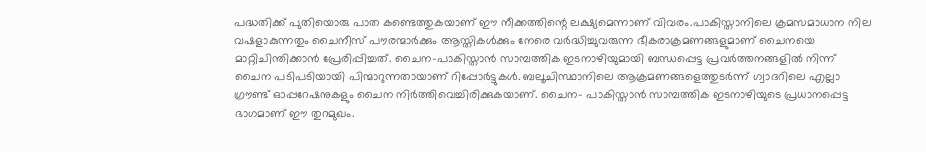പദ്ധതിക്ക് പുതിയൊരു പാത കണ്ടെത്തുകയാണ് ഈ നീക്കത്തിന്റെ ലക്ഷ്യമെന്നാണ് വിവരം.പാകിസ്താനിലെ ക്രമസമാധാന നില വഷളാകുന്നതും ചൈനീസ് പൗരന്മാർക്കും ആസ്തികൾക്കും നേരെ വർദ്ധിച്ചുവരുന്ന ഭീകരാക്രമണങ്ങളുമാണ് ചൈനയെ മാറ്റിചിന്തിക്കാൻ പ്രേരിപ്പിച്ചത്. ചൈന-പാകിസ്താൻ സാമ്പത്തിക ഇടനാഴിയുമായി ബന്ധപ്പെട്ട പ്രവർത്തനങ്ങളിൽ നിന്ന് ചൈന പടിപടിയായി പിന്മാറുന്നതായാണ് റിപ്പോർട്ടുകൾ. ബലൂചിസ്ഥാനിലെ ആക്രമണങ്ങളെത്തുടർന്ന് ഗ്വാദറിലെ എല്ലാ ഗ്രൗണ്ട് ഓപ്പറേഷനുകളും ചൈന നിർത്തിവെച്ചിരിക്കുകയാണ്. ചൈന- പാകിസ്താൻ സാമ്പത്തിക ഇടനാഴിയുടെ പ്രധാനപ്പെട്ട ഭാഗമാണ് ഈ തുറമുഖം.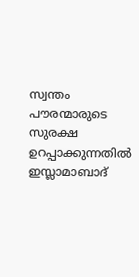സ്വന്തം പൗരന്മാരുടെ സുരക്ഷ ഉറപ്പാക്കുന്നതിൽ ഇസ്ലാമാബാദ്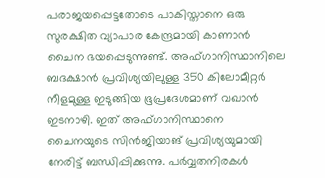പരാജയപ്പെട്ടതോടെ പാകിസ്താനെ ഒരു സുരക്ഷിത വ്യാപാര കേന്ദ്രമായി കാണാൻ ചൈന ഭയപ്പെടുന്നുണ്ട്. അഫ്ഗാനിസ്ഥാനിലെ ബദക്ഷാൻ പ്രവിശ്യയിലുള്ള 350 കിലോമീറ്റർ നീളമുള്ള ഇടുങ്ങിയ ഭൂപ്രദേശമാണ് വഖാൻ ഇടനാഴി. ഇത് അഫ്ഗാനിസ്ഥാനെ ചൈനയുടെ സിൻജിയാങ് പ്രവിശ്യയുമായി നേരിട്ട് ബന്ധിപ്പിക്കുന്നു. പർവ്വതനിരകൾ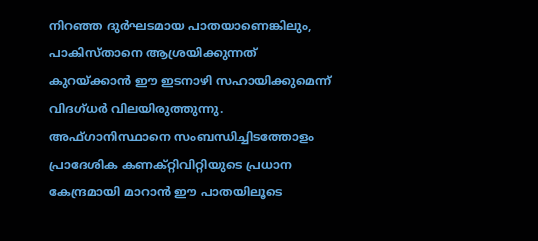നിറഞ്ഞ ദുർഘടമായ പാതയാണെങ്കിലും, പാകിസ്താനെ ആശ്രയിക്കുന്നത് കുറയ്ക്കാൻ ഈ ഇടനാഴി സഹായിക്കുമെന്ന് വിദഗ്ധർ വിലയിരുത്തുന്നു. അഫ്ഗാനിസ്ഥാനെ സംബന്ധിച്ചിടത്തോളം പ്രാദേശിക കണക്റ്റിവിറ്റിയുടെ പ്രധാന കേന്ദ്രമായി മാറാൻ ഈ പാതയിലൂടെ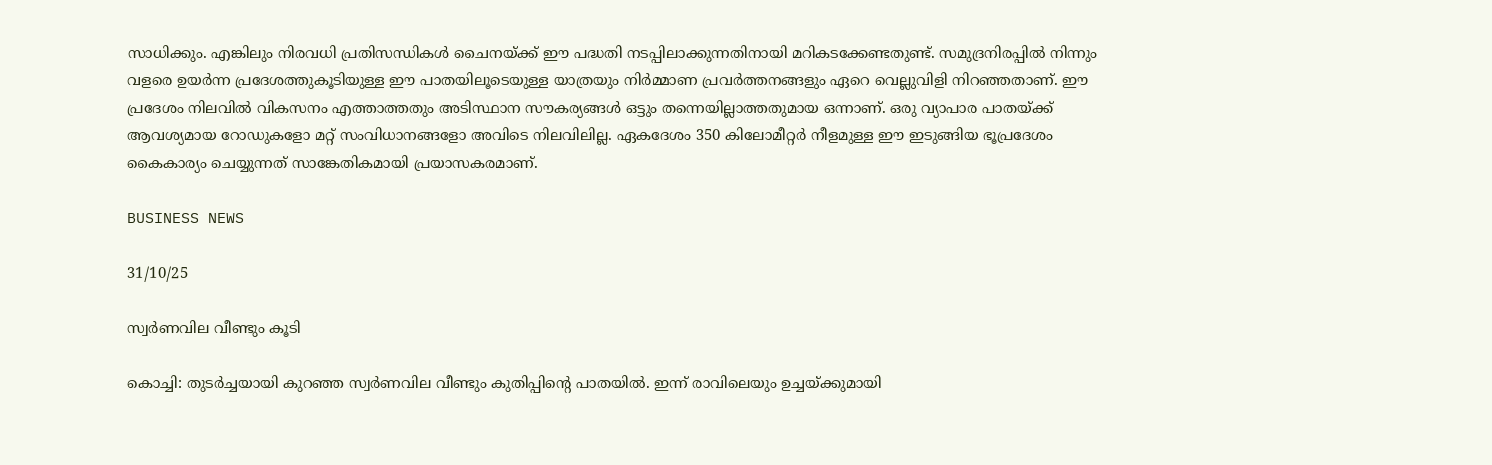സാധിക്കും. എങ്കിലും നിരവധി പ്രതിസന്ധികൾ ചൈനയ്ക്ക് ഈ പദ്ധതി നടപ്പിലാക്കുന്നതിനായി മറികടക്കേണ്ടതുണ്ട്. സമുദ്രനിരപ്പിൽ നിന്നും വളരെ ഉയർന്ന പ്രദേശത്തുകൂടിയുള്ള ഈ പാതയിലൂടെയുള്ള യാത്രയും നിർമ്മാണ പ്രവർത്തനങ്ങളും ഏറെ വെല്ലുവിളി നിറഞ്ഞതാണ്. ഈ പ്രദേശം നിലവിൽ വികസനം എത്താത്തതും അടിസ്ഥാന സൗകര്യങ്ങൾ ഒട്ടും തന്നെയില്ലാത്തതുമായ ഒന്നാണ്. ഒരു വ്യാപാര പാതയ്ക്ക് ആവശ്യമായ റോഡുകളോ മറ്റ് സംവിധാനങ്ങളോ അവിടെ നിലവിലില്ല. ഏകദേശം 350 കിലോമീറ്റർ നീളമുള്ള ഈ ഇടുങ്ങിയ ഭൂപ്രദേശം കൈകാര്യം ചെയ്യുന്നത് സാങ്കേതികമായി പ്രയാസകരമാണ്.

BUSINESS NEWS

31/10/25

സ്വർണവില വീണ്ടും കൂടി

കൊച്ചി: തുടർച്ചയായി കുറഞ്ഞ സ്വർണവില വീണ്ടും കുതിപ്പിന്റെ പാതയിൽ. ഇന്ന് രാവിലെയും ഉച്ചയ്ക്കുമായി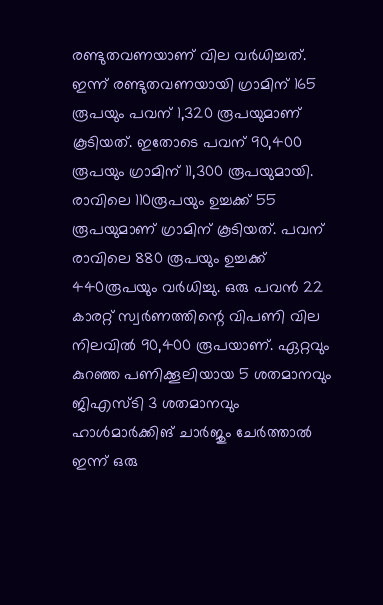രണ്ടുതവണയാണ് വില വർധിച്ചത്. ഇന്ന് രണ്ടുതവണയായി ഗ്രാമിന് 165 രൂപയും പവന് 1,320 രൂപയുമാണ് കൂടിയത്. ഇതോടെ പവന് 90,400 രൂപയും ഗ്രാമിന് 11,300 രൂപയുമായി. രാവിലെ 110രൂപയും ഉച്ചക്ക് 55 രൂപയുമാണ് ഗ്രാമിന് കൂടിയത്. പവന് രാവിലെ 880 രൂപയും ഉച്ചക്ക് 440രൂപയും വർധിച്ചു. ഒരു പവൻ 22 കാരറ്റ് സ്വർണത്തിന്റെ വിപണി വില നിലവിൽ 90,400 രൂപയാണ്. ഏറ്റവും കുറഞ്ഞ പണിക്കൂലിയായ 5 ശതമാനവും ജിഎസ്ടി 3 ശതമാനവും ഹാൾമാർക്കിങ് ചാർജും ചേർത്താൽ ഇന്ന് ഒരു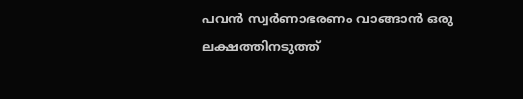പവൻ സ്വർണാഭരണം വാങ്ങാൻ ഒരു ലക്ഷത്തിനടുത്ത്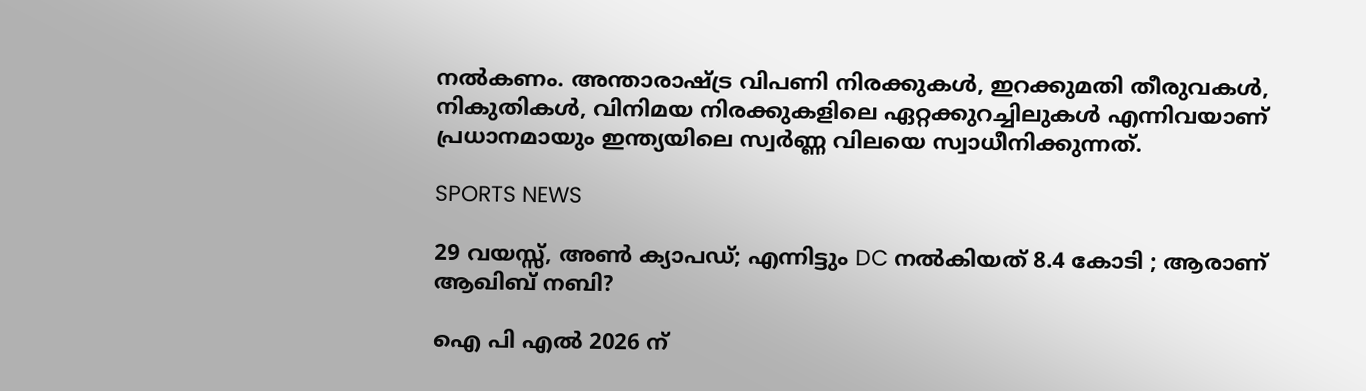നൽകണം. അന്താരാഷ്ട്ര വിപണി നിരക്കുകൾ, ഇറക്കുമതി തീരുവകൾ, നികുതികൾ, വിനിമയ നിരക്കുകളിലെ ഏറ്റക്കുറച്ചിലുകൾ എന്നിവയാണ് പ്രധാനമായും ഇന്ത്യയിലെ സ്വർണ്ണ വിലയെ സ്വാധീനിക്കുന്നത്.

SPORTS NEWS

29 വയസ്സ്, അൺ ക്യാപഡ്; എന്നിട്ടും DC നൽകിയത് 8.4 കോടി ; ആരാണ് ആഖിബ് നബി?

ഐ പി എൽ 2026 ന്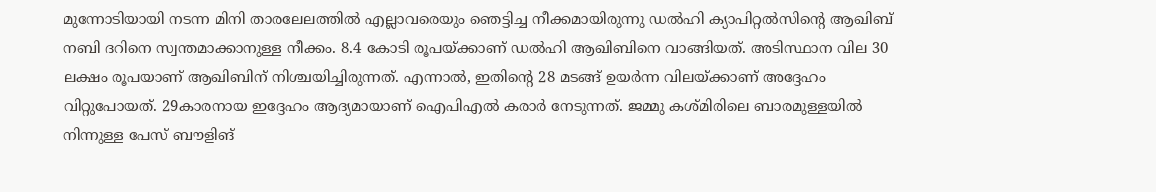മുന്നോടിയായി നടന്ന മിനി താരലേലത്തിൽ എല്ലാവരെയും ഞെട്ടിച്ച നീക്കമായിരുന്നു ഡൽഹി ക്യാപിറ്റൽസിന്റെ ആഖിബ് നബി ദറിനെ സ്വന്തമാക്കാനുള്ള നീക്കം. 8.4 കോടി രൂപയ്ക്കാണ് ഡൽഹി ആഖിബിനെ വാങ്ങിയത്. അടിസ്ഥാന വില 30 ലക്ഷം രൂപയാണ് ആഖിബിന് നിശ്ചയിച്ചിരുന്നത്. എന്നാല്‍, ഇതിന്റെ 28 മടങ്ങ് ഉയര്‍ന്ന വിലയ്ക്കാണ് അദ്ദേഹം വിറ്റുപോയത്. 29കാരനായ ഇദ്ദേഹം ആദ്യമായാണ് ഐപിഎല്‍ കരാര്‍ നേടുന്നത്. ജമ്മു കശ്മിരിലെ ബാരമുള്ളയില്‍ നിന്നുള്ള പേസ് ബൗളിങ്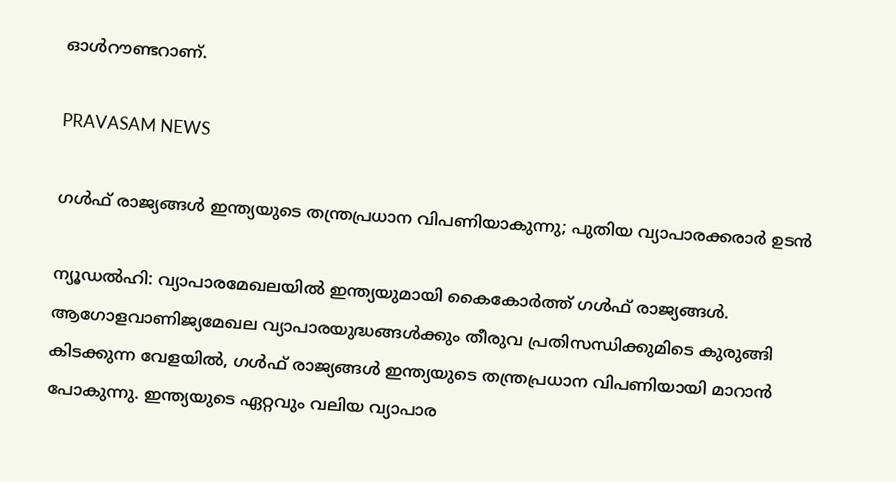ഓള്‍റൗണ്ടറാണ്.

PRAVASAM NEWS

ഗൾഫ് രാജ്യങ്ങൾ ഇന്ത്യയുടെ തന്ത്രപ്രധാന വിപണിയാകുന്നു; പുതിയ വ്യാപാരക്കരാർ ഉടൻ

ന്യൂഡൽഹി: വ്യാപാരമേഖലയിൽ ഇന്ത്യയുമായി കൈകോർത്ത് ഗൾഫ് രാജ്യങ്ങൾ. ആഗോളവാണിജ്യമേഖല വ്യാപാരയുദ്ധങ്ങൾക്കും തീരുവ പ്രതിസന്ധിക്കുമിടെ കുരുങ്ങി കിടക്കുന്ന വേളയിൽ, ഗൾഫ് രാജ്യങ്ങൾ ഇന്ത്യയുടെ തന്ത്രപ്രധാന വിപണിയായി മാറാൻ പോകുന്നു. ഇന്ത്യയുടെ ഏറ്റവും വലിയ വ്യാപാര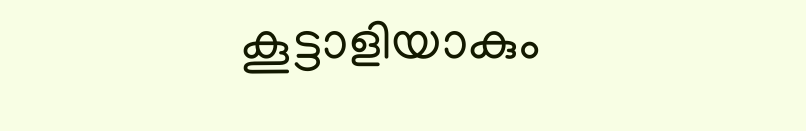കൂട്ടാളിയാകും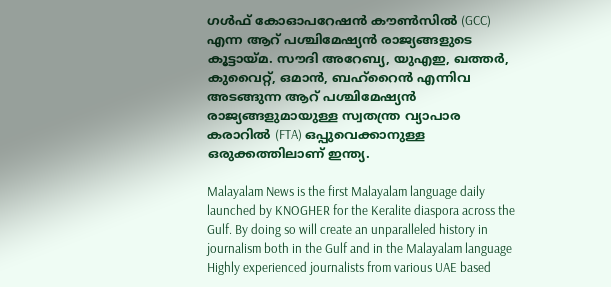ഗൾഫ് കോഓപറേഷൻ കൗൺസിൽ (GCC) എന്ന ആറ് പശ്ചിമേഷ്യൻ രാജ്യങ്ങളുടെ കൂട്ടായ്മ. സൗദി അറേബ്യ, യുഎഇ, ഖത്തർ, കുവൈറ്റ്, ഒമാൻ, ബഹ്‌റൈൻ എന്നിവ അടങ്ങുന്ന ആറ് പശ്ചിമേഷ്യൻ രാജ്യങ്ങളുമായുള്ള സ്വതന്ത്ര വ്യാപാര കരാറിൽ (FTA) ഒപ്പുവെക്കാനുള്ള ഒരുക്കത്തിലാണ് ഇന്ത്യ.

Malayalam News is the first Malayalam language daily launched by KNOGHER for the Keralite diaspora across the Gulf. By doing so will create an unparalleled history in journalism both in the Gulf and in the Malayalam language Highly experienced journalists from various UAE based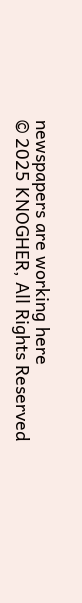newspapers are working here
© 2025 KNOGHER, All Rights Reserved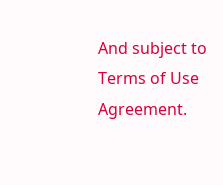And subject to Terms of Use Agreement.